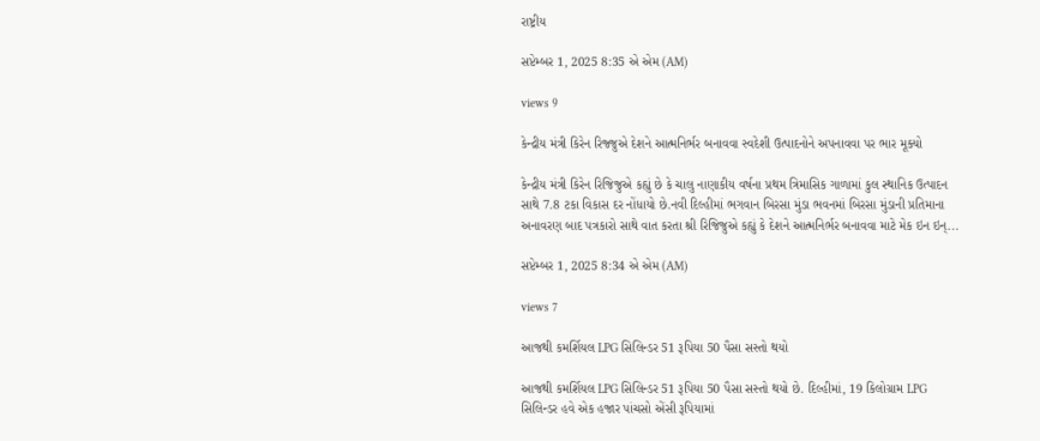રાષ્ટ્રીય

સપ્ટેમ્બર 1, 2025 8:35 એ એમ (AM)

views 9

કેન્દ્રીય મંત્રી કિરેન રિજ્જુએ દેશને આત્મનિર્ભર બનાવવા સ્વદેશી ઉત્પાદનોને અપનાવવા પર ભાર મૂક્યો

કેન્દ્રીય મંત્રી કિરેન રિજિજુએ કહ્યું છે કે ચાલુ નાણાકીય વર્ષના પ્રથમ ત્રિમાસિક ગાળામાં કુલ સ્થાનિક ઉત્પાદન સાથે 7.8 ટકા વિકાસ દર નોંધાયો છે.નવી દિલ્હીમાં ભગવાન બિરસા મુંડા ભવનમાં બિરસા મુંડાની પ્રતિમાના અનાવરણ બાદ પત્રકારો સાથે વાત કરતા શ્રી રિજિજુએ કહ્યું કે દેશને આત્મનિર્ભર બનાવવા માટે મેક ઇન ઇન્...

સપ્ટેમ્બર 1, 2025 8:34 એ એમ (AM)

views 7

આજથી કમર્શિયલ LPG સિલિન્ડર 51 રૂપિયા 50 પૈસા સસ્તો થયો

આજથી કમર્શિયલ LPG સિલિન્ડર 51 રૂપિયા 50 પૈસા સસ્તો થયો છે. દિલ્હીમાં, 19 કિલોગ્રામ LPG સિલિન્ડર હવે એક હજાર પાંચસો એંસી રૂપિયામાં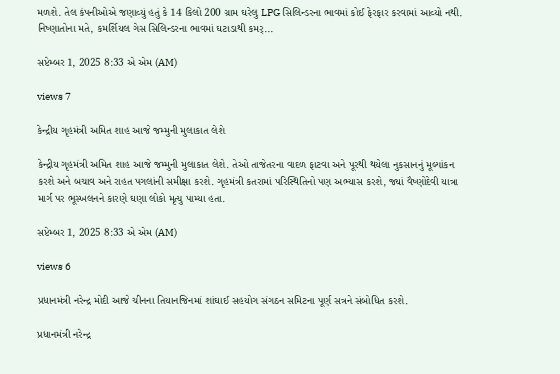મળશે. તેલ કંપનીઓએ જણાવ્યું હતું કે 14 કિલો 200 ગ્રામ ઘરેલુ LPG સિલિન્ડરના ભાવમાં કોઈ ફેરફાર કરવામાં આવ્યો નથી. નિષ્ણાતોના મતે, કમર્શિયલ ગેસ સિલિન્ડરના ભાવમાં ઘટાડાથી કમર્...

સપ્ટેમ્બર 1, 2025 8:33 એ એમ (AM)

views 7

કેન્દ્રીય ગૃહમંત્રી અમિત શાહ આજે જમ્મુની મુલાકાત લેશે

કેન્દ્રીય ગૃહમંત્રી અમિત શાહ આજે જમ્મુની મુલાકાત લેશે. તેઓ તાજેતરના વાદળ ફાટવા અને પૂરથી થયેલા નુકસાનનું મૂલ્યાંકન કરશે અને બચાવ અને રાહત પગલાંની સમીક્ષા કરશે. ગૃહમંત્રી કતરામાં પરિસ્થિતિનો પણ અભ્યાસ કરશે, જ્યાં વૈષ્ણોદેવી યાત્રા માર્ગ પર ભૂસ્ખલનને કારણે ઘણા લોકો મૃત્યુ પામ્યા હતા.

સપ્ટેમ્બર 1, 2025 8:33 એ એમ (AM)

views 6

પ્રધાનમંત્રી નરેન્દ્ર મોદી આજે ચીનના તિયાનજિનમાં શાંઘાઈ સહયોગ સંગઠન સમિટના પૂર્ણ સત્રને સંબોધિત કરશે.

પ્રધાનમંત્રી નરેન્દ્ર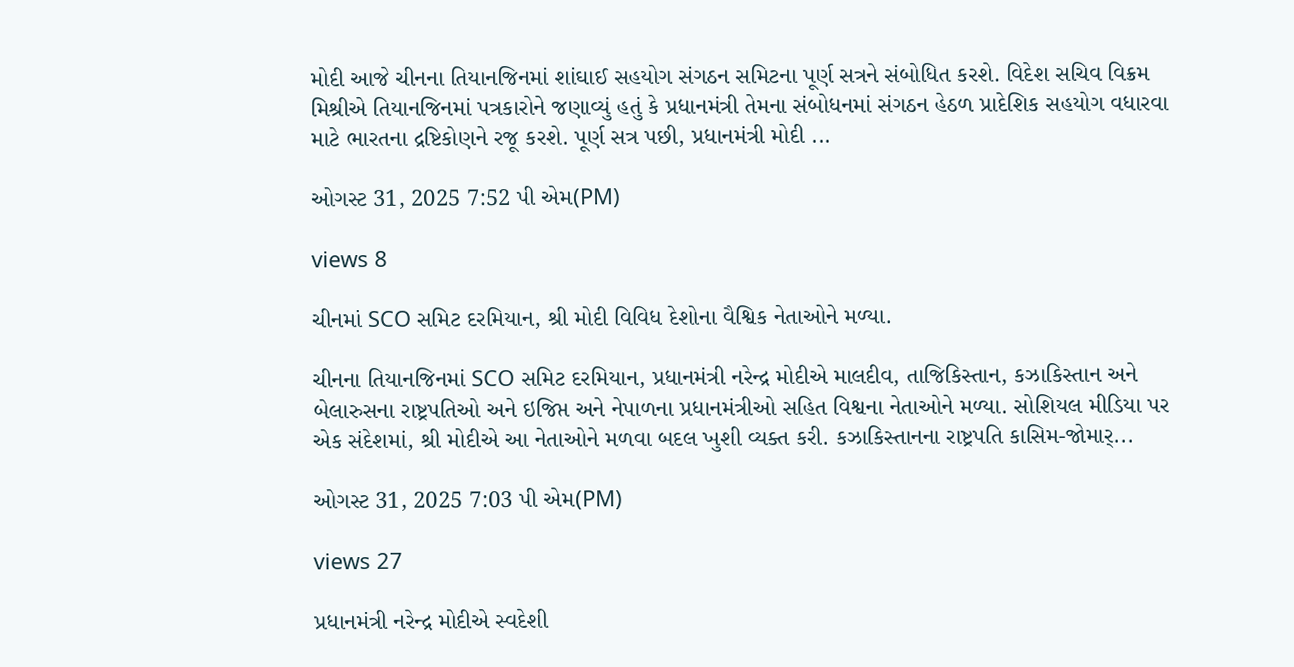મોદી આજે ચીનના તિયાનજિનમાં શાંઘાઈ સહયોગ સંગઠન સમિટના પૂર્ણ સત્રને સંબોધિત કરશે. વિદેશ સચિવ વિક્રમ મિશ્રીએ તિયાનજિનમાં પત્રકારોને જણાવ્યું હતું કે પ્રધાનમંત્રી તેમના સંબોધનમાં સંગઠન હેઠળ પ્રાદેશિક સહયોગ વધારવા માટે ભારતના દ્રષ્ટિકોણને રજૂ કરશે. પૂર્ણ સત્ર પછી, પ્રધાનમંત્રી મોદી ...

ઓગસ્ટ 31, 2025 7:52 પી એમ(PM)

views 8

ચીનમાં SCO સમિટ દરમિયાન, શ્રી મોદી વિવિધ દેશોના વૈશ્વિક નેતાઓને મળ્યા.

ચીનના તિયાનજિનમાં SCO સમિટ દરમિયાન, પ્રધાનમંત્રી નરેન્દ્ર મોદીએ માલદીવ, તાજિકિસ્તાન, કઝાકિસ્તાન અને બેલારુસના રાષ્ટ્રપતિઓ અને ઇજિપ્ત અને નેપાળના પ્રધાનમંત્રીઓ સહિત વિશ્વના નેતાઓને મળ્યા. સોશિયલ મીડિયા પર એક સંદેશમાં, શ્રી મોદીએ આ નેતાઓને મળવા બદલ ખુશી વ્યક્ત કરી. કઝાકિસ્તાનના રાષ્ટ્રપતિ કાસિમ-જોમાર્...

ઓગસ્ટ 31, 2025 7:03 પી એમ(PM)

views 27

પ્રધાનમંત્રી નરેન્દ્ર મોદીએ સ્વદેશી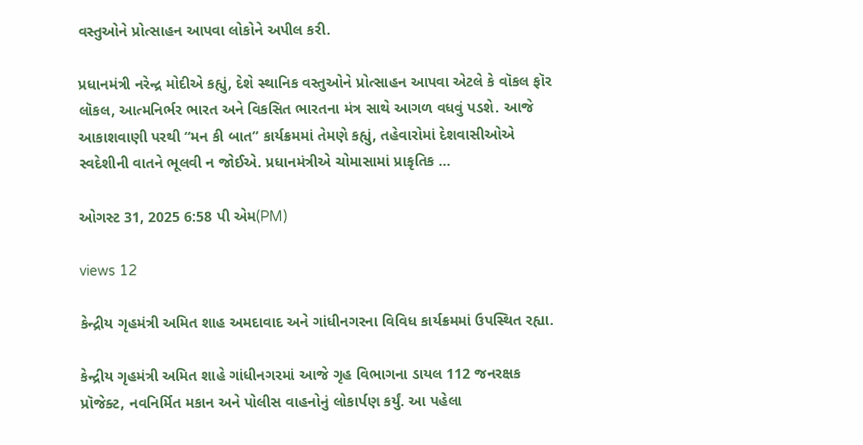વસ્તુઓને પ્રોત્સાહન આપવા લોકોને અપીલ કરી.

પ્રધાનમંત્રી નરેન્દ્ર મોદીએ કહ્યું, દેશે સ્થાનિક વસ્તુઓને પ્રોત્સાહન આપવા એટલે કે વૉકલ ફૉર લૉકલ, આત્મનિર્ભર ભારત અને વિકસિત ભારતના મંત્ર સાથે આગળ વધવું પડશે. આજે આકાશવાણી પરથી “મન કી બાત” કાર્યક્રમમાં તેમણે કહ્યું, તહેવારોમાં દેશવાસીઓએ સ્વદેશીની વાતને ભૂલવી ન જોઈએ. પ્રધાનમંત્રીએ ચોમાસામાં પ્રાકૃતિક ...

ઓગસ્ટ 31, 2025 6:58 પી એમ(PM)

views 12

કેન્દ્રીય ગૃહમંત્રી અમિત શાહ અમદાવાદ અને ગાંધીનગરના વિવિધ કાર્યક્રમમાં ઉપસ્થિત રહ્યા.

કેન્દ્રીય ગૃહમંત્રી અમિત શાહે ગાંધીનગરમાં આજે ગૃહ વિભાગના ડાયલ 112 જનરક્ષક પ્રૉજેક્ટ, નવનિર્મિત મકાન અને પોલીસ વાહનોનું લોકાર્પણ કર્યું. આ પહેલા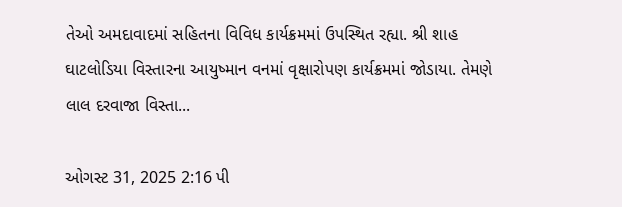તેઓ અમદાવાદમાં સહિતના વિવિધ કાર્યક્રમમાં ઉપસ્થિત રહ્યા. શ્રી શાહ ઘાટલોડિયા વિસ્તારના આયુષ્માન વનમાં વૃક્ષારોપણ કાર્યક્રમમાં જોડાયા. તેમણે લાલ દરવાજા વિસ્તા...

ઓગસ્ટ 31, 2025 2:16 પી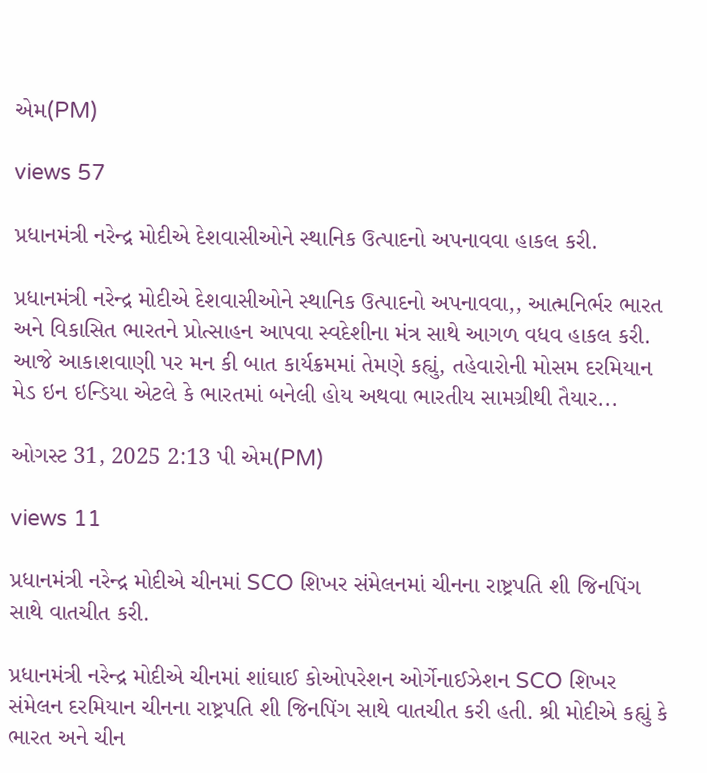એમ(PM)

views 57

પ્રધાનમંત્રી નરેન્દ્ર મોદીએ દેશવાસીઓને સ્થાનિક ઉત્પાદનો અપનાવવા હાકલ કરી.

પ્રધાનમંત્રી નરેન્દ્ર મોદીએ દેશવાસીઓને સ્થાનિક ઉત્પાદનો અપનાવવા,, આત્મનિર્ભર ભારત અને વિકાસિત ભારતને પ્રોત્સાહન આપવા સ્વદેશીના મંત્ર સાથે આગળ વધવ હાકલ કરી. આજે આકાશવાણી પર મન કી બાત કાર્યક્રમમાં તેમણે કહ્યું, તહેવારોની મોસમ દરમિયાન મેડ ઇન ઇન્ડિયા એટલે કે ભારતમાં બનેલી હોય અથવા ભારતીય સામગ્રીથી તૈયાર...

ઓગસ્ટ 31, 2025 2:13 પી એમ(PM)

views 11

પ્રધાનમંત્રી નરેન્દ્ર મોદીએ ચીનમાં SCO શિખર સંમેલનમાં ચીનના રાષ્ટ્રપતિ શી જિનપિંગ સાથે વાતચીત કરી.

પ્રધાનમંત્રી નરેન્દ્ર મોદીએ ચીનમાં શાંઘાઈ કોઓપરેશન ઓર્ગેનાઈઝેશન SCO શિખર સંમેલન દરમિયાન ચીનના રાષ્ટ્રપતિ શી જિનપિંગ સાથે વાતચીત કરી હતી. શ્રી મોદીએ કહ્યું કે ભારત અને ચીન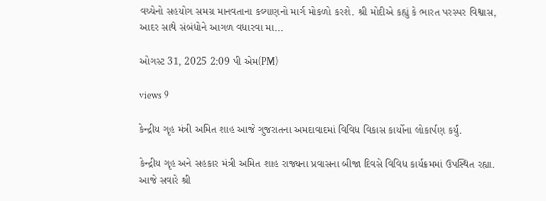વચ્ચેનો સહયોગ સમગ્ર માનવતાના કલ્યાણનો માર્ગ મોકળો કરશે. શ્રી મોદીએ કહ્યું કે ભારત પરસ્પર વિશ્વાસ, આદર સાથે સંબંધોને આગળ વધારવા મા...

ઓગસ્ટ 31, 2025 2:09 પી એમ(PM)

views 9

કેન્દ્રીય ગૃહ મંત્રી અમિત શાહ આજે ગુજરાતના અમદાવાદમાં વિવિધ વિકાસ કાર્યોના લોકાર્પણ કર્યું.

કેન્દ્રીય ગૃહ અને સહકાર મંત્રી અમિત શાહ રાજ્યના પ્રવાસના બીજા દિવસે વિવિધ કાર્યક્રમમાં ઉપસ્થિત રહ્યા. આજે સવારે શ્રી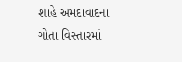શાહે અમદાવાદના ગોતા વિસ્તારમાં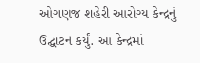ઓગણજ શહેરી આરોગ્ય કેન્દ્રનું ઉદ્ઘાટન કર્યું. આ કેન્દ્રમાં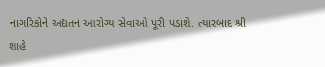નાગરિકોને અદ્યતન આરોગ્ય સેવાઓ પૂરી પડાશે. ત્યારબાદ શ્રી શાહે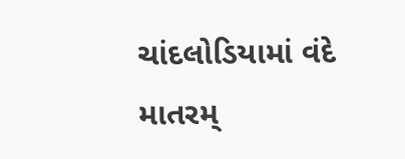ચાંદલોડિયામાં વંદે માતરમ્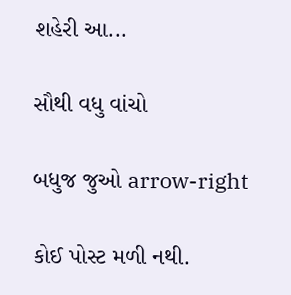શહેરી આ...

સૌથી વધુ વાંચો

બધુજ જુઓ arrow-right

કોઈ પોસ્ટ મળી નથી.